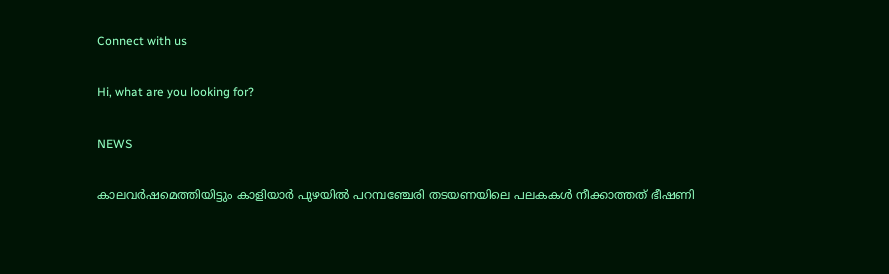Connect with us

Hi, what are you looking for?

NEWS

കാലവര്‍ഷമെത്തിയിട്ടും കാളിയാര്‍ പുഴയില്‍ പറമ്പഞ്ചേരി തടയണയിലെ പലകകള്‍ നീക്കാത്തത് ഭീഷണി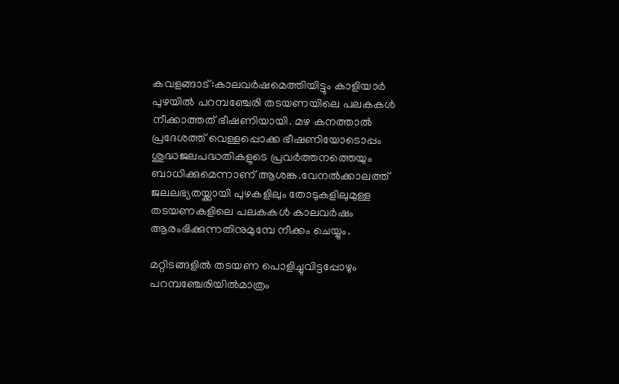കവളങ്ങാട്:കാലവര്‍ഷമെത്തിയിട്ടും കാളിയാര്‍ പുഴയില്‍ പറമ്പഞ്ചേരി തടയണയിലെ പലകകള്‍ നീക്കാത്തത് ഭീഷണിയായി. മഴ കനത്താല്‍ പ്രദേശത്ത് വെള്ളപ്പൊക്ക ഭീഷണിയോടൊപ്പം ശുദ്ധജലപദ്ധതികളുടെ പ്രവര്‍ത്തനത്തെയും ബാധിക്കുമെന്നാണ് ആശങ്ക.വേനല്‍ക്കാലത്ത് ജലലഭ്യതയ്ക്കായി പുഴകളിലും തോടുകളിലുമുള്ള തടയണകളിലെ പലകകള്‍ കാലവര്‍ഷം ആരംഭിക്കുന്നതിനുമുമ്പേ നീക്കം ചെയ്യും.

മറ്റിടങ്ങളില്‍ തടയണ പൊളിച്ചുവിട്ടപ്പോഴും പറമ്പഞ്ചേരിയില്‍മാത്രം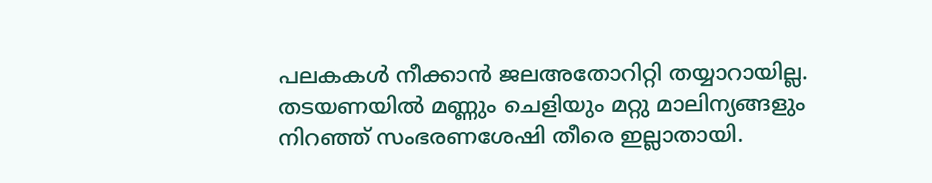പലകകള്‍ നീക്കാന്‍ ജലഅതോറിറ്റി തയ്യാറായില്ല. തടയണയില്‍ മണ്ണും ചെളിയും മറ്റു മാലിന്യങ്ങളും നിറഞ്ഞ് സംഭരണശേഷി തീരെ ഇല്ലാതായി.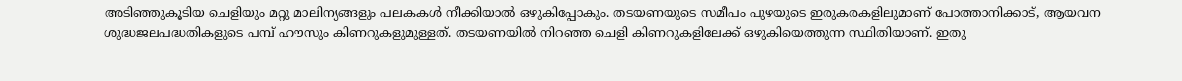അടിഞ്ഞുകൂടിയ ചെളിയും മറ്റു മാലിന്യങ്ങളും പലകകള്‍ നീക്കിയാല്‍ ഒഴുകിപ്പോകും. തടയണയുടെ സമീപം പുഴയുടെ ഇരുകരകളിലുമാണ് പോത്താനിക്കാട്, ആയവന ശുദ്ധജലപദ്ധതികളുടെ പമ്പ് ഹൗസും കിണറുകളുമുള്ളത്. തടയണയില്‍ നിറഞ്ഞ ചെളി കിണറുകളിലേക്ക് ഒഴുകിയെത്തുന്ന സ്ഥിതിയാണ്. ഇതു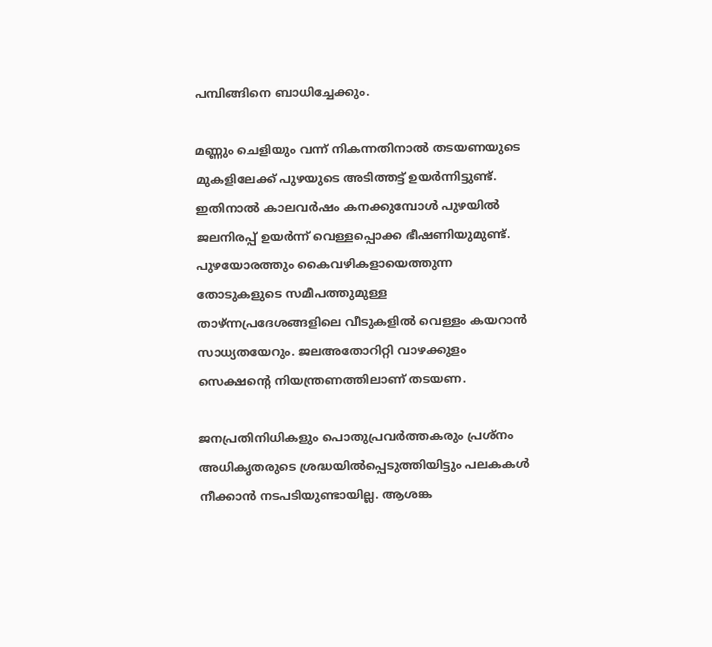പമ്പിങ്ങിനെ ബാധിച്ചേക്കും.

മണ്ണും ചെളിയും വന്ന് നികന്നതിനാല്‍ തടയണയുടെ മുകളിലേക്ക് പുഴയുടെ അടിത്തട്ട് ഉയര്‍ന്നിട്ടുണ്ട്. ഇതിനാല്‍ കാലവര്‍ഷം കനക്കുമ്പോള്‍ പുഴയില്‍ ജലനിരപ്പ് ഉയര്‍ന്ന് വെള്ളപ്പൊക്ക ഭീഷണിയുമുണ്ട്. പുഴയോരത്തും കൈവഴികളായെത്തുന്ന തോടുകളുടെ സമീപത്തുമുള്ള താഴ്ന്നപ്രദേശങ്ങളിലെ വീടുകളില്‍ വെള്ളം കയറാന്‍ സാധ്യതയേറും. ജലഅതോറിറ്റി വാഴക്കുളം സെക്ഷന്റെ നിയന്ത്രണത്തിലാണ് തടയണ.

ജനപ്രതിനിധികളും പൊതുപ്രവര്‍ത്തകരും പ്രശ്നം അധികൃതരുടെ ശ്രദ്ധയില്‍പ്പെടുത്തിയിട്ടും പലകകള്‍ നീക്കാന്‍ നടപടിയുണ്ടായില്ല. ആശങ്ക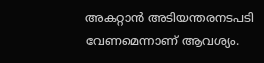അകറ്റാന്‍ അടിയന്തരനടപടി വേണമെന്നാണ് ആവശ്യം.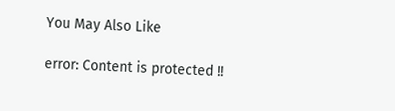You May Also Like

error: Content is protected !!